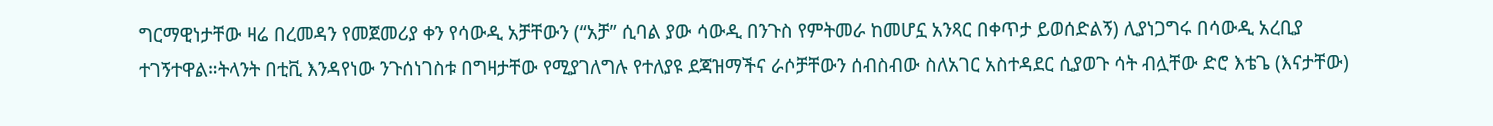ግርማዊነታቸው ዛሬ በረመዳን የመጀመሪያ ቀን የሳውዲ አቻቸውን (“አቻ” ሲባል ያው ሳውዲ በንጉስ የምትመራ ከመሆኗ አንጻር በቀጥታ ይወሰድልኝ) ሊያነጋግሩ በሳውዲ አረቢያ ተገኝተዋል።ትላንት በቲቪ እንዳየነው ንጉሰነገስቱ በግዛታቸው የሚያገለግሉ የተለያዩ ደጃዝማችና ራሶቻቸውን ሰብስብው ስለአገር አስተዳደር ሲያወጉ ሳት ብሏቸው ድሮ እቴጌ (እናታቸው)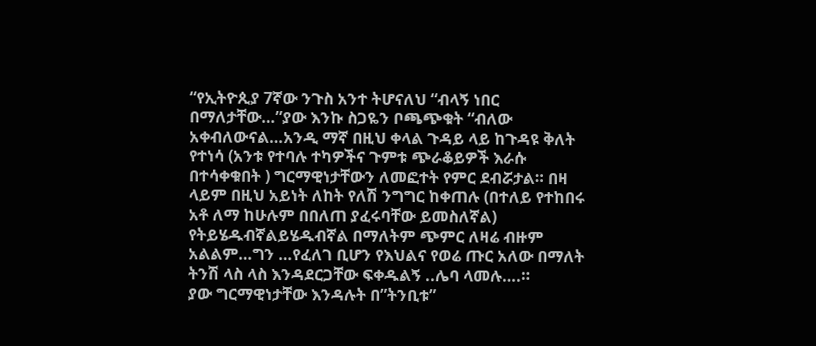“የኢትዮጲያ 7ኛው ንጉስ አንተ ትሆናለህ “ብላኝ ነበር በማለታቸው…”ያው እንኩ ስጋዬን ቦጫጭቁት “ብለው አቀብለውናል…አንዲ ማኛ በዚህ ቀላል ጉዳይ ላይ ከጉዳዩ ቅለት የተነሳ (አንቱ የተባሉ ተካዎችና ጉምቱ ጭራቆይዎች እራሱ በተሳቀቁበት ) ግርማዊነታቸውን ለመፎተት የምር ደብሯታል። በዛ ላይም በዚህ አይነት ለከት የለሽ ንግግር ከቀጠሉ (በተለይ የተከበሩ አቶ ለማ ከሁሉም በበለጠ ያፈሩባቸው ይመስለኛል) የትይሄዱብኛልይሄዱብኛል በማለትም ጭምር ለዛሬ ብዙም አልልም…ግን …የፈለገ ቢሆን የእህልና የወሬ ጡር አለው በማለት ትንሽ ላስ ላስ እንዳደርጋቸው ፍቀዱልኝ ..ሌባ ላመሉ….።
ያው ግርማዊነታቸው እንዳሉት በ”ትንቢቱ”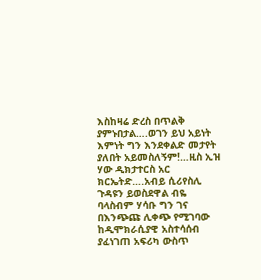እስከዛሬ ድረስ በጥልቅ ያምኑበታል….ወገን ይህ አይነት እምነት ግን እንደቀልድ መታየት ያለበት አይመስለኝም!…ዚስ ኢዝ ሃው ዲክታተርስ አር ክርኤትድ….አብይ ሲሪየስሊ ጉዳዩን ይወስደዋል ብዬ ባላስብም ሃሳቡ ግን ገና በእንጭጩ ሊቀጭ የሚገባው ከዲሞክራሲያዊ አስተሳሰብ ያፈነገጠ አፍሪካ ውስጥ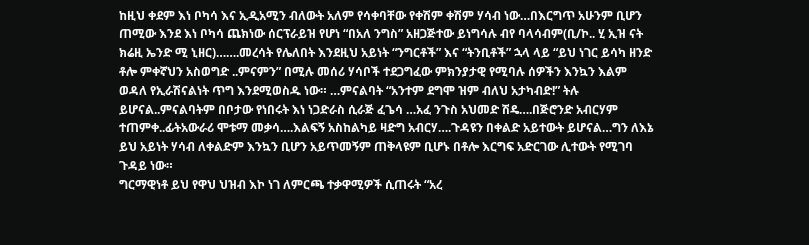ከዚህ ቀደም እነ ቦካሳ እና ኢዲአሚን ብለውት አለም የሳቀባቸው የቀሽም ቀሽም ሃሳብ ነው…በእርግጥ አሁንም ቢሆን ጠሚው እንደ እነ ቦካሳ ጨክነው ሰርፕራይዝ የሆነ “በአለ ንግስ” አዘጋጅተው ይነግሳሉ ብየ ባላሳብም(ቢ/ኮ.. ሂ ኢዝ ናት ክሬዚ ኤንድ ሚ ኒዘር)…….መረሳት የሌለበት እንደዚህ አይነት “ንግርቶች” እና “ትንቢቶች” ኋላ ላይ “ይህ ነገር ይሳካ ዘንድ ቶሎ ምቀኛህን አስወግድ ..ምናምን” በሚሉ መሰሪ ሃሳቦች ተደጋግፈው ምክንያታዊ የሚባሉ ሰዎችን እንኳን እልም ወዳለ የኢራሽናልነት ጥግ እንደሚወስዱ ነው። …ምናልባት “አንተም ደግሞ ዝም ብለህ አታካብድ!” ትሉ ይሆናል..ምናልባትም በቦታው የነበሩት እነ ነጋድራስ ሲራጅ ፈጌሳ …አፈ ንጉስ አህመድ ሽዴ….በጅሮንድ አብርሃም ተጠምቀ..ፊትአውራሪ ሞቱማ መቃሳ….እልፍኝ አስከልካይ ዛድግ አብርሃ….ጉዳዩን በቀልድ አይተውት ይሆናል…ግን ለእኔ ይህ አይነት ሃሳብ ለቀልድም እንኳን ቢሆን አይጥመኝም ጠቅላዩም ቢሆኑ በቶሎ እርግፍ አድርገው ሊተውት የሚገባ ጉዳይ ነው።
ግርማዊነቶ ይህ የዋህ ህዝብ እኮ ነገ ለምርጫ ተቃዋሚዎች ሲጠሩት “አረ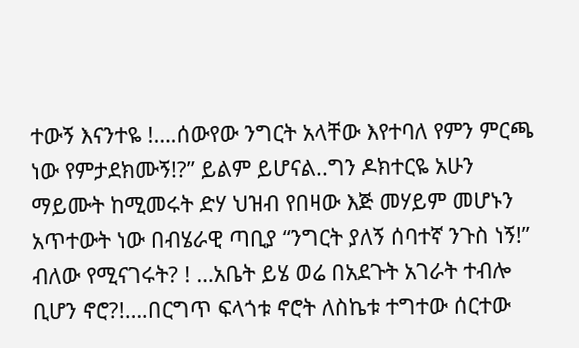ተውኝ እናንተዬ !….ሰውየው ንግርት አላቸው እየተባለ የምን ምርጫ ነው የምታደክሙኝ!?” ይልም ይሆናል..ግን ዶክተርዬ አሁን ማይሙት ከሚመሩት ድሃ ህዝብ የበዛው እጅ መሃይም መሆኑን አጥተውት ነው በብሄራዊ ጣቢያ “ንግርት ያለኝ ሰባተኛ ንጉስ ነኝ!” ብለው የሚናገሩት? ! …አቤት ይሄ ወሬ በአደጉት አገራት ተብሎ ቢሆን ኖሮ?!….በርግጥ ፍላጎቱ ኖሮት ለስኬቱ ተግተው ሰርተው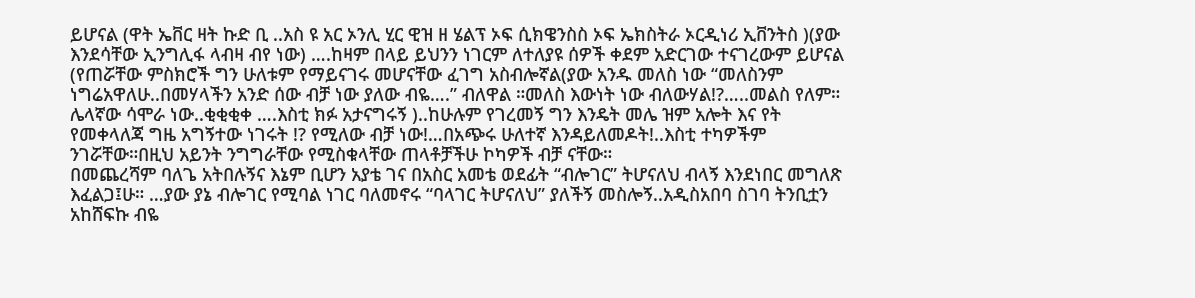ይሆናል (ዋት ኤቨር ዛት ኩድ ቢ ..አስ ዩ አር ኦንሊ ሂር ዊዝ ዘ ሄልፕ ኦፍ ሲክዌንስስ ኦፍ ኤክስትራ ኦርዲነሪ ኢቨንትስ )(ያው እንደሳቸው ኢንግሊፋ ላብዛ ብየ ነው) ….ከዛም በላይ ይህንን ነገርም ለተለያዩ ሰዎች ቀደም አድርገው ተናገረውም ይሆናል (የጠሯቸው ምስክሮች ግን ሁለቱም የማይናገሩ መሆናቸው ፈገግ አስብሎኛል(ያው አንዱ መለስ ነው “መለስንም ነግሬአዋለሁ..በመሃላችን አንድ ሰው ብቻ ነው ያለው ብዬ….” ብለዋል ።መለስ እውነት ነው ብለውሃል!?…..መልስ የለም። ሌላኛው ሳሞራ ነው..ቂቂቂቀ ….እስቲ ክፉ አታናግሩኝ )..ከሁሉም የገረመኝ ግን እንዴት መሌ ዝም አሎት እና የት የመቀላለጃ ግዜ አግኝተው ነገሩት !? የሚለው ብቻ ነው!…በአጭሩ ሁለተኛ እንዳይለመዶት!..እስቲ ተካዎችም ንገሯቸው።በዚህ አይንት ንግግራቸው የሚስቁላቸው ጠላቶቻችሁ ኮካዎች ብቻ ናቸው።
በመጨረሻም ባለጌ አትበሉኝና እኔም ቢሆን አያቴ ገና በአስር አመቴ ወደፊት “ብሎገር” ትሆናለህ ብላኝ እንደነበር መግለጽ እፈልጋ፤ሁ። …ያው ያኔ ብሎገር የሚባል ነገር ባለመኖሩ “ባላገር ትሆናለህ” ያለችኝ መስሎኝ..አዲስአበባ ስገባ ትንቢቷን አከሸፍኩ ብዬ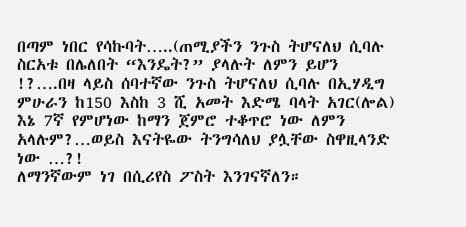በጣም ነበር የሳኩባት…..(ጠሚያችን ንጉስ ትሆናለህ ሲባሉ ስርአቱ በሌለበት “እንዴት?” ያላሉት ለምን ይሆን !?….በዛ ላይስ ሰባተኛው ንጉስ ትሆናለህ ሲባሉ በኢሃዲግ ምሁራን ከ150 እስከ 3 ሺ አመት እድሜ ባላት አገር(ሎል) እኔ 7ኛ የምሆነው ከማን ጀምሮ ተቆጥሮ ነው ለምን አላሉም?…ወይስ እናትዬው ትንግሳለህ ያሏቸው ስዋዚላንድ ነው …?!
ለማንኛውም ነገ በሲሪየስ ፖስት እንገናኛለን።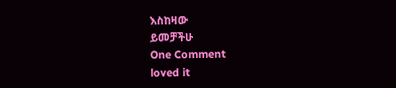እስከዛው
ይመቻችሁ
One Comment
loved it